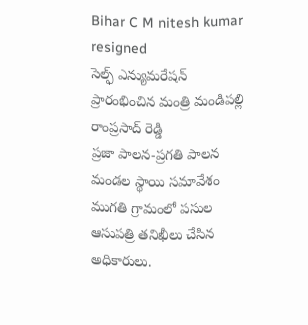Bihar C M nitesh kumar resigned
సెల్ఫ్ ఎన్యుమరేషన్ ప్రారంభించిన మంత్రి మండిపల్లి రాంప్రసాద్ రెడ్డి
ప్రజా పాలన-ప్రగతి పాలన మండల స్థాయి సమావేశం
ముగతి గ్రామంలో పసుల ఆసుపత్రి తనిఖీలు చేసిన అధికారులు.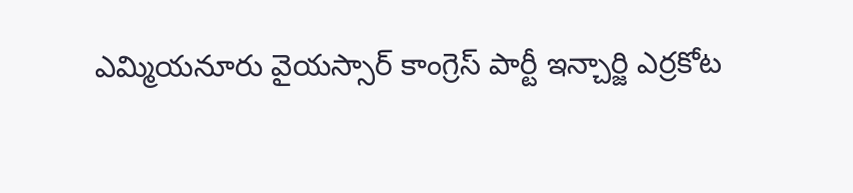ఎమ్మియనూరు వైయస్సార్ కాంగ్రెస్ పార్టీ ఇన్చార్జి ఎర్రకోట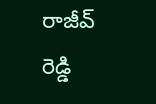రాజీవ్ రెడ్డి